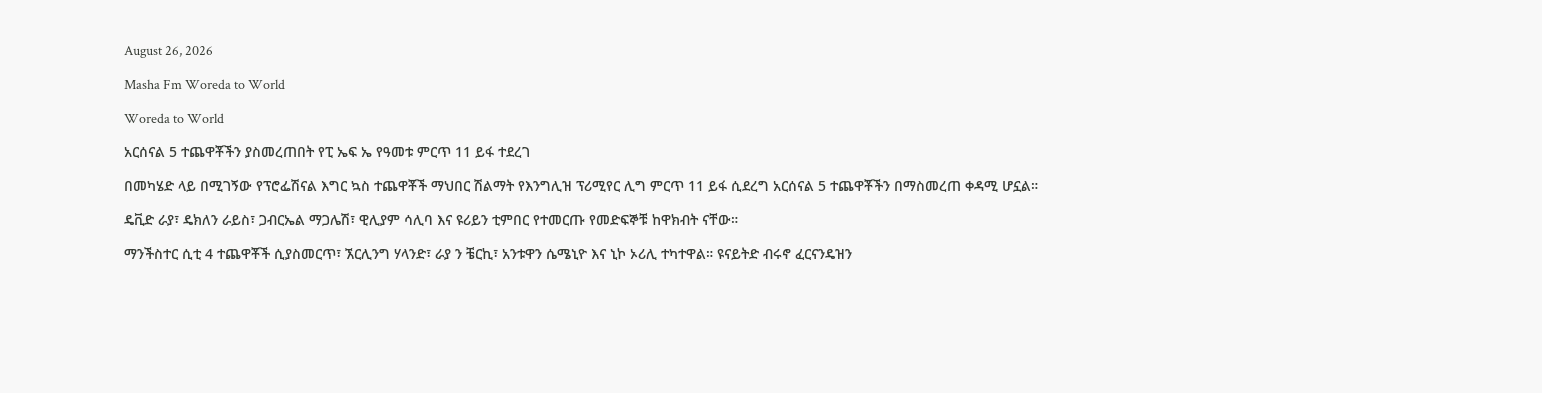August 26, 2026

Masha Fm Woreda to World

Woreda to World

አርሰናል 5 ተጨዋቾችን ያስመረጠበት የፒ ኤፍ ኤ የዓመቱ ምርጥ 11 ይፋ ተደረገ

በመካሄድ ላይ በሚገኝው የፕሮፌሽናል እግር ኳስ ተጨዋቾች ማህበር ሽልማት የእንግሊዝ ፕሪሚየር ሊግ ምርጥ 11 ይፋ ሲደረግ አርሰናል 5 ተጨዋቾችን በማስመረጠ ቀዳሚ ሆኗል።

ዴቪድ ራያ፣ ዴክለን ራይስ፣ ጋብርኤል ማጋሌሽ፣ ዊሊያም ሳሊባ እና ዩሪይን ቲምበር የተመርጡ የመድፍኞቹ ከዋክብት ናቸው።

ማንችስተር ሲቲ 4 ተጨዋቾች ሲያስመርጥ፣ ኧርሊንግ ሃላንድ፣ ራያ ን ቼርኪ፣ አንቱዋን ሴሜኒዮ እና ኒኮ ኦሪሊ ተካተዋል። ዩናይትድ ብሩኖ ፈርናንዴዝን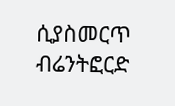ሲያስመርጥ ብሬንትፎርድ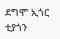ደግሞ ኢጎር ቲያጎን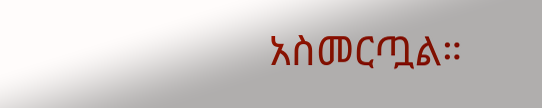አስመርጧል።